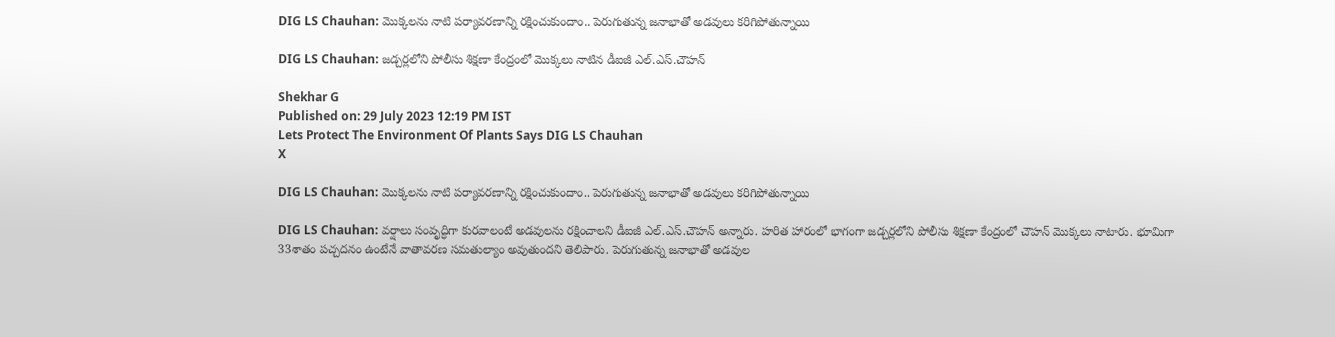DIG LS Chauhan: మొక్కలను నాటి పర్యావరణాన్ని రక్షించుకుందాం.. పెరుగుతున్న జనాభాతో అడవులు కరిగిపోతున్నాయి

DIG LS Chauhan: జడ్చర్లలోని పోలీసు శిక్షణా కేంద్రంలో మొక్కలు నాటిన డీఐజీ ఎల్.ఎస్.చౌహన్

Shekhar G
Published on: 29 July 2023 12:19 PM IST
Lets Protect The Environment Of Plants Says DIG LS Chauhan
X

DIG LS Chauhan: మొక్కలను నాటి పర్యావరణాన్ని రక్షించుకుందాం.. పెరుగుతున్న జనాభాతో అడవులు కరిగిపోతున్నాయి

DIG LS Chauhan: వర్షాలు సంవృద్ధిగా కురవాలంటే అడవులను రక్షించాలని డీఐజీ ఎల్.ఎస్.చౌహన్ అన్నారు. హరిత హారంలో భాగంగా జడ్చర్లలోని పోలీసు శిక్షణా కేంద్రంలో చౌహన్ మొక్కలు నాటారు. భూమిగా 33శాతం పచ్చదనం ఉంటేనే వాతావరణ సమతుల్యాం అవుతుందని తెలిపారు. పెరుగుతున్న జనాభాతో అడవుల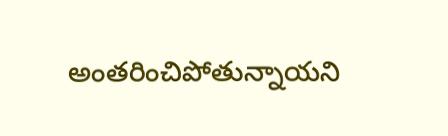అంతరించిపోతున్నాయని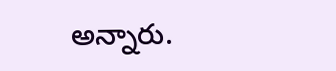అన్నారు.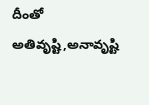దీంతో అతివృష్టి,అనావృష్టి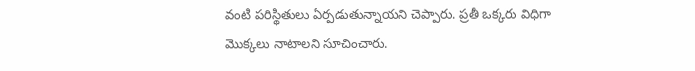వంటి పరిస్థితులు ఏర్పడుతున్నాయని చెప్పారు. ప్రతీ ఒక్కరు విధిగా మొక్కలు నాటాలని సూచించారు.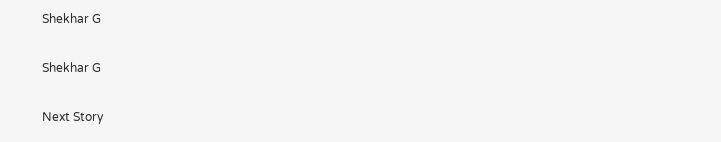Shekhar G

Shekhar G

Next Story